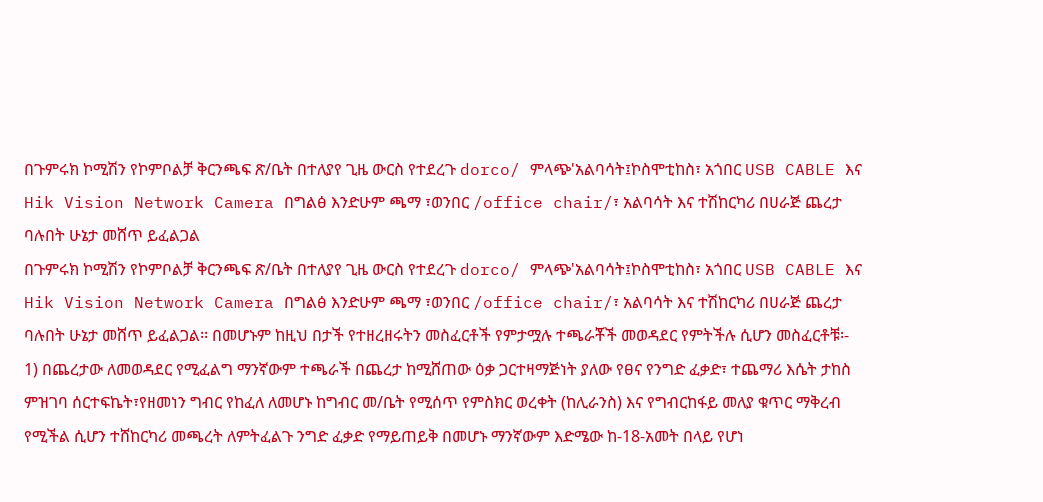በጉምሩክ ኮሚሽን የኮምቦልቻ ቅርንጫፍ ጽ/ቤት በተለያየ ጊዜ ውርስ የተደረጉ dorco/ ምላጭ'አልባሳት፤ኮስሞቲከስ፣ አጎበር USB CABLE እና Hik Vision Network Camera በግልፅ እንድሁም ጫማ ፣ወንበር /office chair/፣ አልባሳት እና ተሽከርካሪ በሀራጅ ጨረታ ባሉበት ሁኔታ መሸጥ ይፈልጋል
በጉምሩክ ኮሚሽን የኮምቦልቻ ቅርንጫፍ ጽ/ቤት በተለያየ ጊዜ ውርስ የተደረጉ dorco/ ምላጭ'አልባሳት፤ኮስሞቲከስ፣ አጎበር USB CABLE እና Hik Vision Network Camera በግልፅ እንድሁም ጫማ ፣ወንበር /office chair/፣ አልባሳት እና ተሽከርካሪ በሀራጅ ጨረታ ባሉበት ሁኔታ መሸጥ ይፈልጋል፡፡ በመሆኑም ከዚህ በታች የተዘረዘሩትን መስፈርቶች የምታሟሉ ተጫራቾች መወዳደር የምትችሉ ሲሆን መስፈርቶቹ፡-
1) በጨረታው ለመወዳደር የሚፈልግ ማንኛውም ተጫራች በጨረታ ከሚሸጠው ዕቃ ጋርተዛማጅነት ያለው የፀና የንግድ ፈቃድ፣ ተጨማሪ እሴት ታከስ ምዝገባ ሰርተፍኬት፣የዘመነን ግብር የከፈለ ለመሆኑ ከግብር መ/ቤት የሚሰጥ የምስክር ወረቀት (ከሊራንስ) እና የግብርከፋይ መለያ ቁጥር ማቅረብ የሚችል ሲሆን ተሸከርካሪ መጫረት ለምትፈልጉ ንግድ ፈቃድ የማይጠይቅ በመሆኑ ማንኛውም እድሜው ከ-18-አመት በላይ የሆነ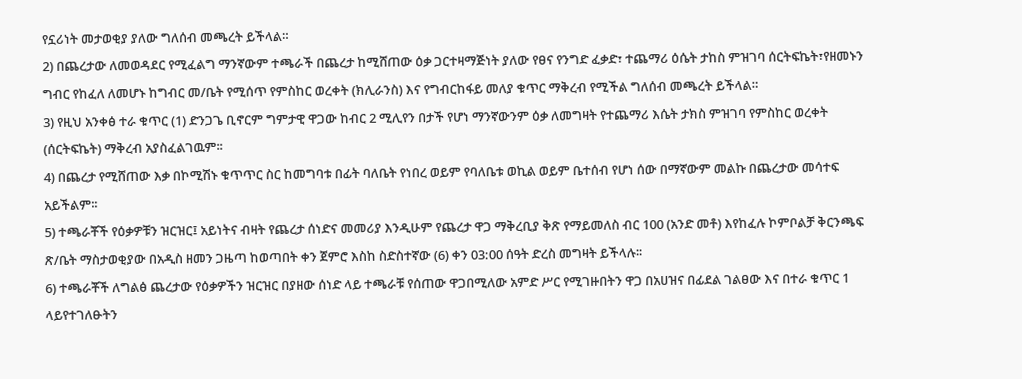የኗሪነት መታወቂያ ያለው ግለሰብ መጫረት ይችላል።
2) በጨረታው ለመወዳደር የሚፈልግ ማንኛውም ተጫራች በጨረታ ከሚሸጠው ዕቃ ጋርተዛማጅነት ያለው የፀና የንግድ ፈቃድ፣ ተጨማሪ ዕሴት ታከስ ምዝገባ ሰርትፍኬት፣የዘመኑን ግብር የከፈለ ለመሆኑ ከግብር መ/ቤት የሚሰጥ የምስከር ወረቀት (ክሊራንስ) እና የግብርከፋይ መለያ ቁጥር ማቅረብ የሚችል ግለሰብ መጫረት ይችላል።
3) የዚህ አንቀፅ ተራ ቁጥር (1) ድንጋጌ ቢኖርም ግምታዊ ዋጋው ከብር 2 ሚሊየን በታች የሆነ ማንኛውንም ዕቃ ለመግዛት የተጨማሪ እሴት ታክስ ምዝገባ የምስከር ወረቀት (ሰርትፍኬት) ማቅረብ አያስፈልገዉም፡፡
4) በጨረታ የሚሸጠው እቃ በኮሚሽኑ ቁጥጥር ስር ከመግባቱ በፊት ባለቤት የነበረ ወይም የባለቤቱ ወኪል ወይም ቤተሰብ የሆነ ሰው በማኛውም መልኩ በጨረታው መሳተፍ አይችልም፡፡
5) ተጫራቾች የዕቃዎቹን ዝርዝር፤ አይነትና ብዛት የጨረታ ሰነድና መመሪያ እንዲሁም የጨረታ ዋጋ ማቅረቢያ ቅጽ የማይመለስ ብር 100 (አንድ መቶ) እየከፈሉ ኮምቦልቻ ቅርንጫፍ ጽ/ቤት ማስታወቂያው በአዲስ ዘመን ጋዜጣ ከወጣበት ቀን ጀምሮ እስከ ስድስተኛው (6) ቀን 03:00 ሰዓት ድረስ መግዛት ይችላሉ፡፡
6) ተጫራቾች ለግልፅ ጨረታው የዕቃዎችን ዝርዝር በያዘው ሰነድ ላይ ተጫራቹ የሰጠው ዋጋበሚለው አምድ ሥር የሚገዙበትን ዋጋ በአሀዝና በፊደል ገልፀው እና በተራ ቁጥር 1 ላይየተገለፁትን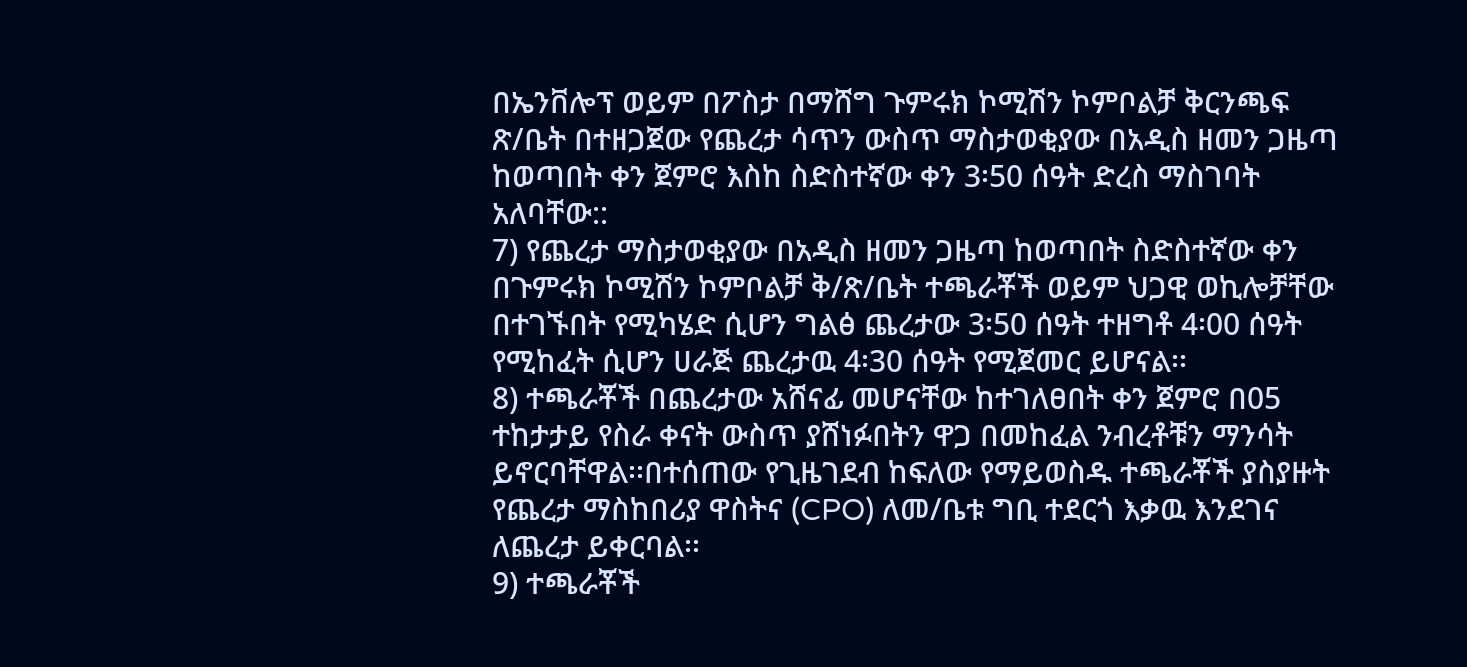በኤንቨሎፕ ወይም በፖስታ በማሸግ ጉምሩክ ኮሚሽን ኮምቦልቻ ቅርንጫፍ ጽ/ቤት በተዘጋጀው የጨረታ ሳጥን ውስጥ ማስታወቂያው በአዲስ ዘመን ጋዜጣ ከወጣበት ቀን ጀምሮ እስከ ስድስተኛው ቀን 3፡50 ሰዓት ድረስ ማስገባት አለባቸው::
7) የጨረታ ማስታወቂያው በአዲስ ዘመን ጋዜጣ ከወጣበት ስድስተኛው ቀን በጉምሩክ ኮሚሽን ኮምቦልቻ ቅ/ጽ/ቤት ተጫራቾች ወይም ህጋዊ ወኪሎቻቸው በተገኙበት የሚካሄድ ሲሆን ግልፅ ጨረታው 3፡50 ሰዓት ተዘግቶ 4፡00 ሰዓት የሚከፈት ሲሆን ሀራጅ ጨረታዉ 4፡30 ሰዓት የሚጀመር ይሆናል፡፡
8) ተጫራቾች በጨረታው አሸናፊ መሆናቸው ከተገለፀበት ቀን ጀምሮ በ05 ተከታታይ የስራ ቀናት ውስጥ ያሸነፉበትን ዋጋ በመከፈል ንብረቶቹን ማንሳት ይኖርባቸዋል፡፡በተሰጠው የጊዜገደብ ከፍለው የማይወስዱ ተጫራቾች ያስያዙት የጨረታ ማስከበሪያ ዋስትና (CPO) ለመ/ቤቱ ግቢ ተደርጎ እቃዉ እንደገና ለጨረታ ይቀርባል፡፡
9) ተጫራቾች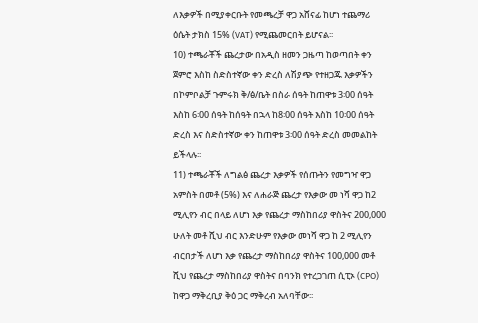ለእቃዎች በሚያቀርቡት የመጫረቻ ዋጋ አሸናፊ ከሆነ ተጨማሪ ዕሴት ታክስ 15% (VAT) የሚጨመርበት ይሆናል፡፡
10) ተጫራቾች ጨረታው በአዲስ ዘመን ጋዜጣ ከወጣበት ቀን ጀምሮ እስከ ስድስተኛው ቀን ድረስ ለሽያጭ የተዘጋጁ እቃዎችን በኮምቦልቻ ጉምሩክ ቅ/ፅ/ቤት በስራ ሰዓት ከጠዋቱ 3፡00 ሰዓት እስከ 6፡00 ሰዓት ከሰዓት በኋላ ከ8፡00 ሰዓት እስከ 10፡00 ሰዓት ድረስ እና ስድስተኛው ቀን ከጠዋቱ 3፡00 ሰዓት ድረስ መመልከት ይችላሉ፡፡
11) ተጫራቾች ለግልፅ ጨረታ እቃዎች የሰጡትን የመግዣ ዋጋ አምስት በመቶ (5%) እና ለሐራጅ ጨረታ የእቃው መ ነሻ ዋጋ ከ2 ሚሊየን ብር በላይ ለሆነ እቃ የጨረታ ማስከበሪያ ዋስትና 200,000 ሁለት መቶ ሺህ ብር እንድሁም የእቃው መነሻ ዋጋ ከ 2 ሚሊየን ብርበታች ለሆነ እቃ የጨረታ ማስከበሪያ ዋስትና 100,000 መቶ ሺህ የጨረታ ማስከበሪያ ዋስትና በባንክ የተረጋገጠ ሲፒኦ (CPO) ከዋጋ ማቅረቢያ ቅዕ ጋር ማቅረብ አለባቸው፡፡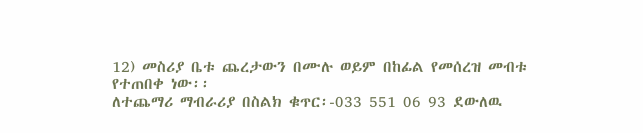12) መስሪያ ቤቱ ጨረታውን በሙሉ ወይም በከፊል የመሰረዝ መብቱ የተጠበቀ ነው፡፡
ለተጨማሪ ማብራሪያ በስልክ ቁጥር፡-033 551 06 93 ደውለዉ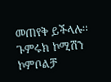መጠየቅ ይችላሉ፡፡
ጉምሩክ ኮሚሽን ኮምቦልቻ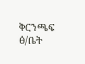ቅርንጫፍ ፅ/ቤት